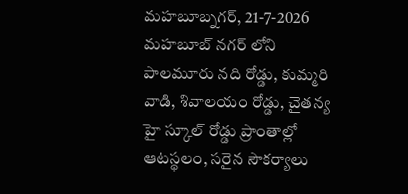మహబూబ్నగర్, 21-7-2026
మహబూబ్ నగర్ లోని పాలమూరు నది రోడ్డు, కుమ్మరి వాడి, శివాలయం రోడ్డు, చైతన్య హై స్కూల్ రోడ్డు ప్రాంతాల్లో ఆటస్థలం, సరైన సౌకర్యాలు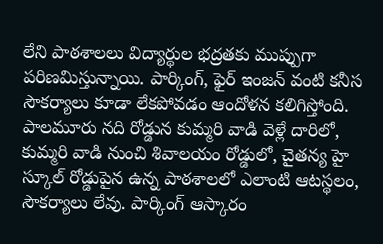లేని పాఠశాలలు విద్యార్థుల భద్రతకు ముప్పుగా పరిణమిస్తున్నాయి. పార్కింగ్, ఫైర్ ఇంజన్ వంటి కనీస సౌకర్యాలు కూడా లేకపోవడం ఆందోళన కలిగిస్తోంది.
పాలమూరు నది రోడ్డున కుమ్మరి వాడి వెళ్లే దారిలో, కుమ్మరి వాడి నుంచి శివాలయం రోడ్డులో, చైతన్య హై స్కూల్ రోడ్డుపైన ఉన్న పాఠశాలలో ఎలాంటి ఆటస్థలం, సౌకర్యాలు లేవు. పార్కింగ్ ఆస్కారం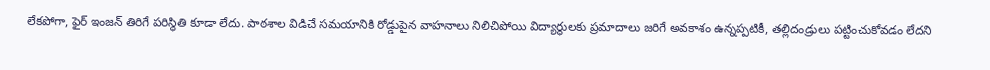లేకపోగా, ఫైర్ ఇంజన్ తిరిగే పరిస్థితి కూడా లేదు. పాఠశాల విడిచే సమయానికి రోడ్డుపైన వాహనాలు నిలిచిపోయి విద్యార్థులకు ప్రమాదాలు జరిగే అవకాశం ఉన్నప్పటికీ, తల్లిదండ్రులు పట్టించుకోవడం లేదని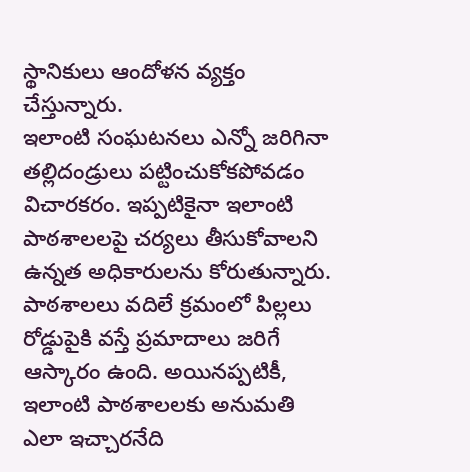స్థానికులు ఆందోళన వ్యక్తం చేస్తున్నారు.
ఇలాంటి సంఘటనలు ఎన్నో జరిగినా తల్లిదండ్రులు పట్టించుకోకపోవడం విచారకరం. ఇప్పటికైనా ఇలాంటి పాఠశాలలపై చర్యలు తీసుకోవాలని ఉన్నత అధికారులను కోరుతున్నారు. పాఠశాలలు వదిలే క్రమంలో పిల్లలు రోడ్డుపైకి వస్తే ప్రమాదాలు జరిగే ఆస్కారం ఉంది. అయినప్పటికీ, ఇలాంటి పాఠశాలలకు అనుమతి ఎలా ఇచ్చారనేది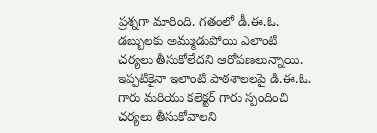ప్రశ్నగా మారింది. గతంలో డీ.ఈ.ఓ. డబ్బులకు అమ్ముడుపోయి ఎలాంటి చర్యలు తీసుకోలేదని ఆరోపణలున్నాయి. ఇప్పటికైనా ఇలాంటి పాఠశాలలపై డి.ఈ.ఓ. గారు మరియు కలెక్టర్ గారు స్పందించి చర్యలు తీసుకోవాలని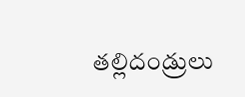తల్లిదండ్రులు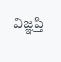విజ్ఞప్తి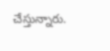చేస్తున్నారు.